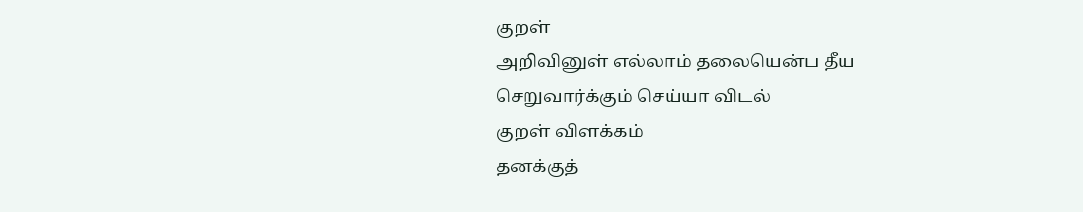குறள்
அறிவினுள் எல்லாம் தலையென்ப தீய
செறுவார்க்கும் செய்யா விடல்
குறள் விளக்கம்
தனக்குத்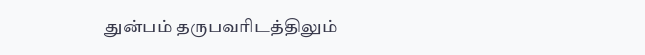துன்பம் தருபவரிடத்திலும்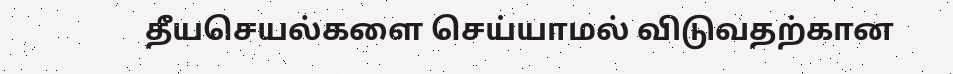தீயசெயல்களை செய்யாமல் விடுவதற்கான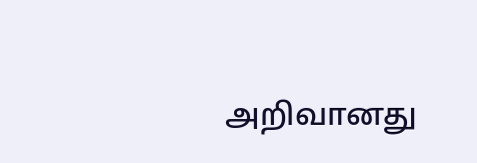அறிவானது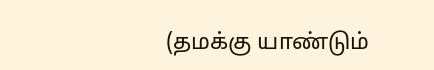(தமக்கு யாண்டும்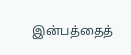இன்பத்தைத்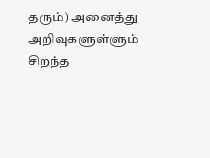தரும்) அனைத்து அறிவுகளுள்ளும் சிறந்த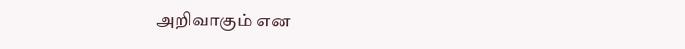அறிவாகும் என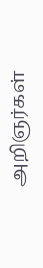அறிஞர்கள்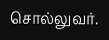சொல்லுவர்.